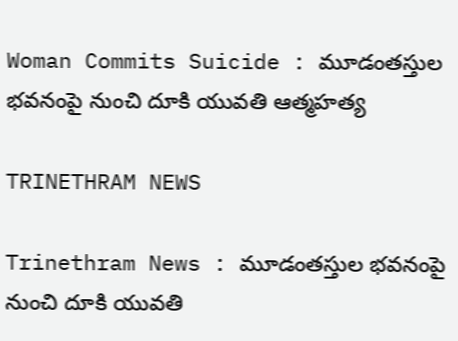Woman Commits Suicide : మూడంతస్తుల భవనంపై నుంచి దూకి యువతి ఆత్మహత్య

TRINETHRAM NEWS

Trinethram News : మూడంతస్తుల భవనంపై నుంచి దూకి యువతి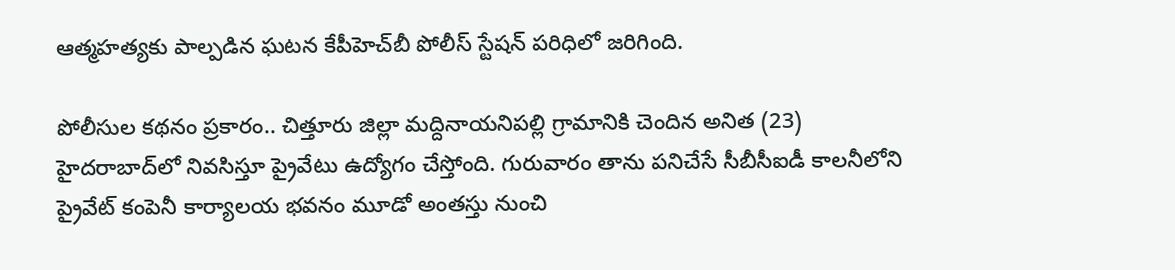ఆత్మహత్యకు పాల్పడిన ఘటన కేపీహెచ్‌బీ పోలీస్‌ స్టేషన్‌ పరిధిలో జరిగింది.

పోలీసుల కథనం ప్రకారం.. చిత్తూరు జిల్లా మద్దినాయనిపల్లి గ్రామానికి చెందిన అనిత (23) హైదరాబాద్‌లో నివసిస్తూ ప్రైవేటు ఉద్యోగం చేస్తోంది. గురువారం తాను పనిచేసే సీబీసీఐడీ కాలనీలోని ప్రైవేట్ కంపెనీ కార్యాలయ భవనం మూడో అంతస్తు నుంచి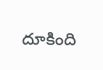దూకింది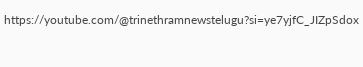https://youtube.com/@trinethramnewstelugu?si=ye7yjfC_JIZpSdox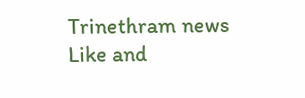Trinethram news
Like and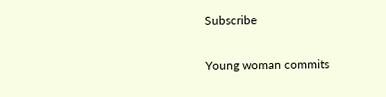Subscribe

Young woman commits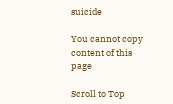suicide

You cannot copy content of this page

Scroll to Top